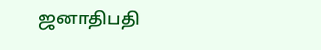ஜனாதிபதி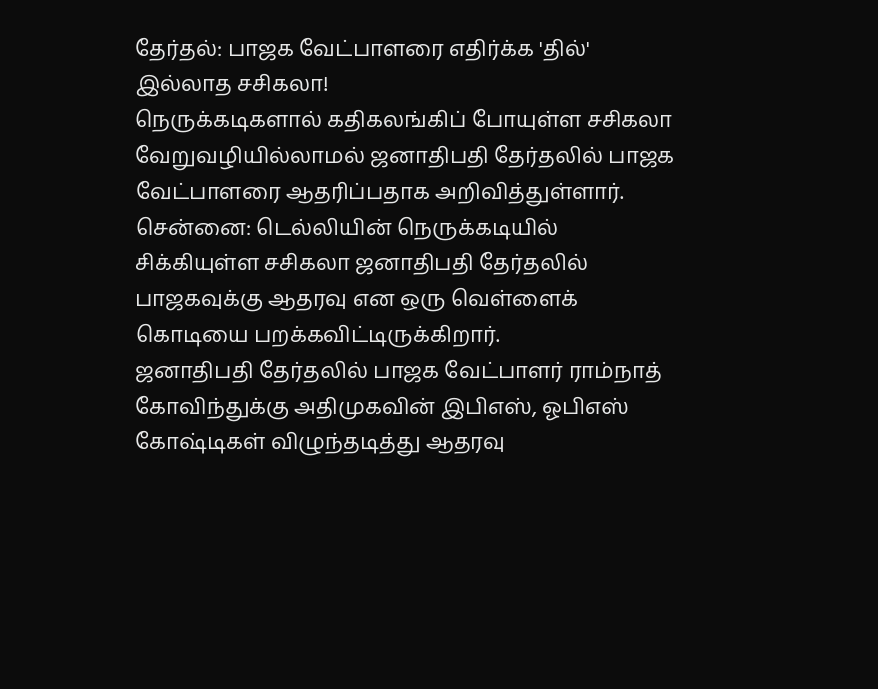தேர்தல்: பாஜக வேட்பாளரை எதிர்க்க 'தில்' இல்லாத சசிகலா!
நெருக்கடிகளால் கதிகலங்கிப் போயுள்ள சசிகலா வேறுவழியில்லாமல் ஜனாதிபதி தேர்தலில் பாஜக வேட்பாளரை ஆதரிப்பதாக அறிவித்துள்ளார்.
சென்னை: டெல்லியின் நெருக்கடியில் சிக்கியுள்ள சசிகலா ஜனாதிபதி தேர்தலில் பாஜகவுக்கு ஆதரவு என ஒரு வெள்ளைக் கொடியை பறக்கவிட்டிருக்கிறார்.
ஜனாதிபதி தேர்தலில் பாஜக வேட்பாளர் ராம்நாத் கோவிந்துக்கு அதிமுகவின் இபிஎஸ், ஓபிஎஸ் கோஷ்டிகள் விழுந்தடித்து ஆதரவு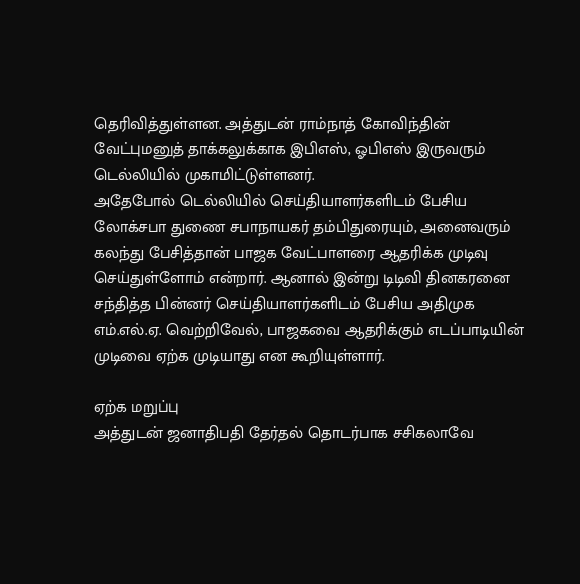தெரிவித்துள்ளன. அத்துடன் ராம்நாத் கோவிந்தின் வேட்புமனுத் தாக்கலுக்காக இபிஎஸ், ஓபிஎஸ் இருவரும் டெல்லியில் முகாமிட்டுள்ளனர்.
அதேபோல் டெல்லியில் செய்தியாளர்களிடம் பேசிய லோக்சபா துணை சபாநாயகர் தம்பிதுரையும், அனைவரும் கலந்து பேசித்தான் பாஜக வேட்பாளரை ஆதரிக்க முடிவு செய்துள்ளோம் என்றார். ஆனால் இன்று டிடிவி தினகரனை சந்தித்த பின்னர் செய்தியாளர்களிடம் பேசிய அதிமுக எம்.எல்.ஏ. வெற்றிவேல், பாஜகவை ஆதரிக்கும் எடப்பாடியின் முடிவை ஏற்க முடியாது என கூறியுள்ளார்.

ஏற்க மறுப்பு
அத்துடன் ஜனாதிபதி தேர்தல் தொடர்பாக சசிகலாவே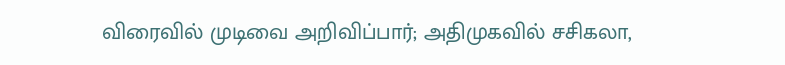விரைவில் முடிவை அறிவிப்பார்; அதிமுகவில் சசிகலா,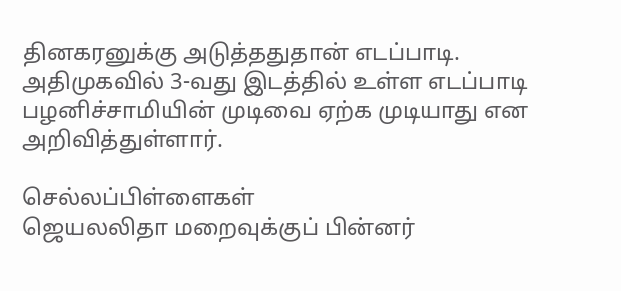தினகரனுக்கு அடுத்ததுதான் எடப்பாடி. அதிமுகவில் 3-வது இடத்தில் உள்ள எடப்பாடி பழனிச்சாமியின் முடிவை ஏற்க முடியாது என அறிவித்துள்ளார்.

செல்லப்பிள்ளைகள்
ஜெயலலிதா மறைவுக்குப் பின்னர்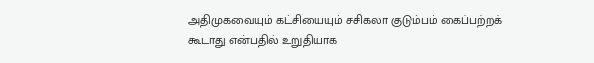அதிமுகவையும் கட்சியையும் சசிகலா குடும்பம் கைப்பற்றக் கூடாது என்பதில் உறுதியாக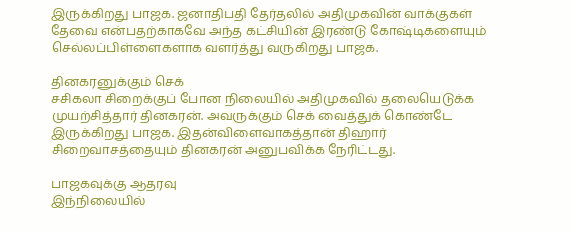இருக்கிறது பாஜக. ஜனாதிபதி தேர்தலில் அதிமுகவின் வாக்குகள் தேவை என்பதற்காகவே அந்த கட்சியின் இரண்டு கோஷ்டிகளையும் செல்லப்பிள்ளைகளாக வளர்த்து வருகிறது பாஜக.

தினகரனுக்கும் செக்
சசிகலா சிறைக்குப் போன நிலையில் அதிமுகவில் தலையெடுக்க முயற்சித்தார் தினகரன். அவருக்கும் செக் வைத்துக் கொண்டே இருக்கிறது பாஜக. இதன்விளைவாகத்தான் திஹார் சிறைவாசத்தையும் தினகரன் அனுபவிக்க நேரிட்டது.

பாஜகவுக்கு ஆதரவு
இந்நிலையில்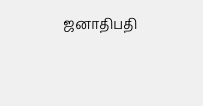ஜனாதிபதி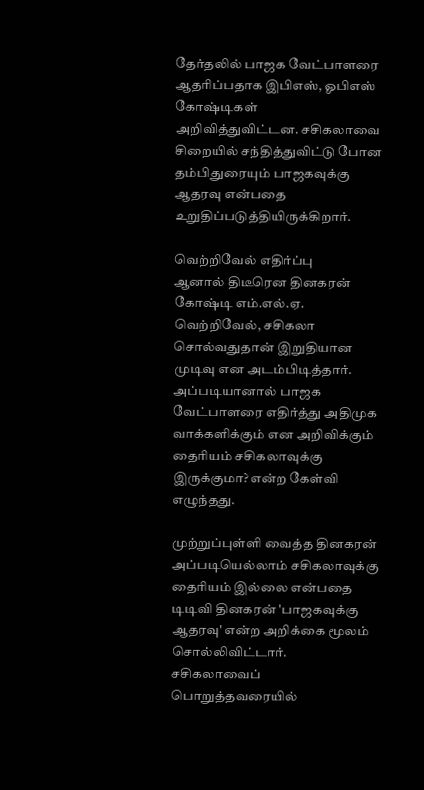தேர்தலில் பாஜக வேட்பாளரை ஆதரிப்பதாக இபிஎஸ், ஓபிஎஸ் கோஷ்டிகள் அறிவித்துவிட்டன. சசிகலாவை சிறையில் சந்தித்துவிட்டு போன தம்பிதுரையும் பாஜகவுக்கு ஆதரவு என்பதை உறுதிப்படுத்தியிருக்கிறார்.

வெற்றிவேல் எதிர்ப்பு
ஆனால் திடீரென தினகரன் கோஷ்டி எம்.எல்.ஏ. வெற்றிவேல், சசிகலா சொல்வதுதான் இறுதியான முடிவு என அடம்பிடித்தார். அப்படியானால் பாஜக வேட்பாளரை எதிர்த்து அதிமுக வாக்களிக்கும் என அறிவிக்கும் தைரியம் சசிகலாவுக்கு இருக்குமா? என்ற கேள்வி எழுந்தது.

முற்றுப்புள்ளி வைத்த தினகரன்
அப்படியெல்லாம் சசிகலாவுக்கு தைரியம் இல்லை என்பதை டிடிவி தினகரன் 'பாஜகவுக்கு ஆதரவு' என்ற அறிக்கை மூலம் சொல்லிவிட்டார். சசிகலாவைப் பொறுத்தவரையில்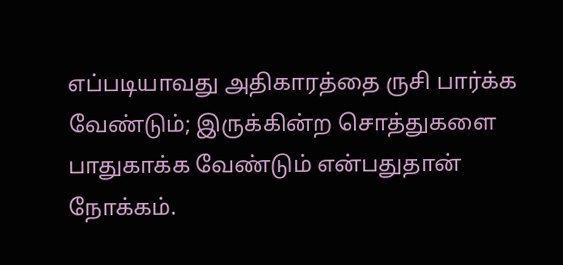எப்படியாவது அதிகாரத்தை ருசி பார்க்க வேண்டும்; இருக்கின்ற சொத்துகளை பாதுகாக்க வேண்டும் என்பதுதான் நோக்கம்.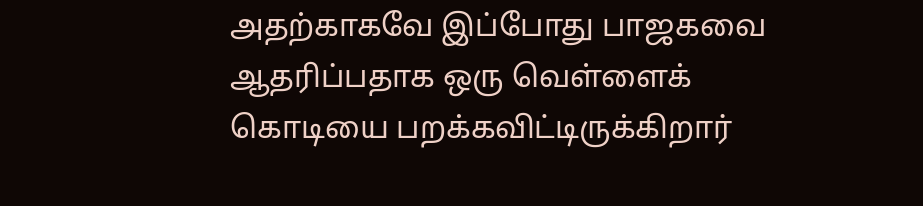அதற்காகவே இப்போது பாஜகவை ஆதரிப்பதாக ஒரு வெள்ளைக் கொடியை பறக்கவிட்டிருக்கிறார்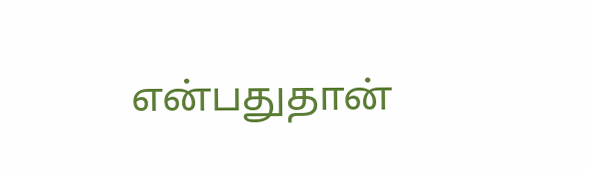என்பதுதான்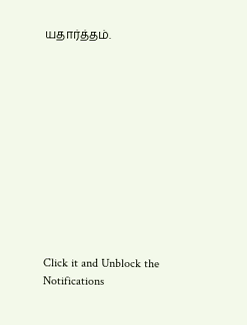யதார்த்தம்.












Click it and Unblock the Notifications